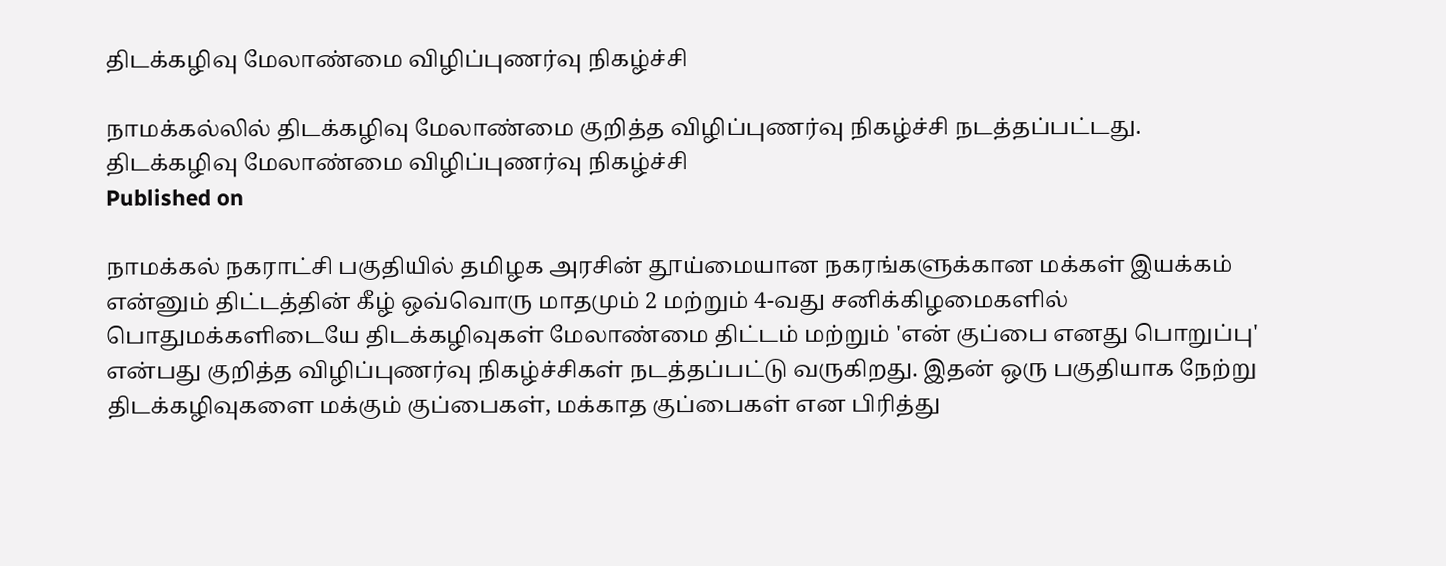திடக்கழிவு மேலாண்மை விழிப்புணர்வு நிகழ்ச்சி

நாமக்கல்லில் திடக்கழிவு மேலாண்மை குறித்த விழிப்புணர்வு நிகழ்ச்சி நடத்தப்பட்டது.
திடக்கழிவு மேலாண்மை விழிப்புணர்வு நிகழ்ச்சி
Published on

நாமக்கல் நகராட்சி பகுதியில் தமிழக அரசின் தூய்மையான நகரங்களுக்கான மக்கள் இயக்கம் என்னும் திட்டத்தின் கீழ் ஒவ்வொரு மாதமும் 2 மற்றும் 4-வது சனிக்கிழமைகளில் பொதுமக்களிடையே திடக்கழிவுகள் மேலாண்மை திட்டம் மற்றும் 'என் குப்பை எனது பொறுப்பு' என்பது குறித்த விழிப்புணர்வு நிகழ்ச்சிகள் நடத்தப்பட்டு வருகிறது. இதன் ஒரு பகுதியாக நேற்று திடக்கழிவுகளை மக்கும் குப்பைகள், மக்காத குப்பைகள் என பிரித்து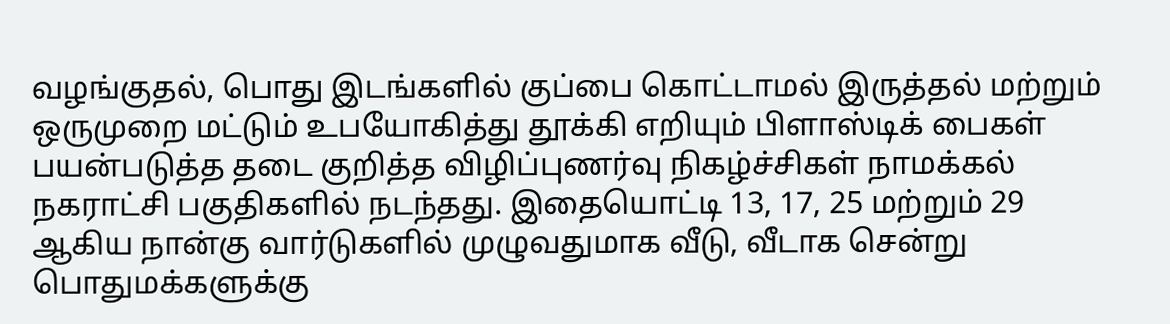வழங்குதல், பொது இடங்களில் குப்பை கொட்டாமல் இருத்தல் மற்றும் ஒருமுறை மட்டும் உபயோகித்து தூக்கி எறியும் பிளாஸ்டிக் பைகள் பயன்படுத்த தடை குறித்த விழிப்புணர்வு நிகழ்ச்சிகள் நாமக்கல் நகராட்சி பகுதிகளில் நடந்தது. இதையொட்டி 13, 17, 25 மற்றும் 29 ஆகிய நான்கு வார்டுகளில் முழுவதுமாக வீடு, வீடாக சென்று பொதுமக்களுக்கு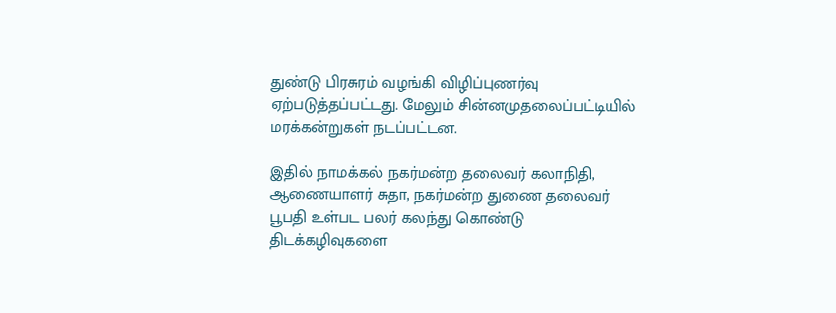துண்டு பிரசுரம் வழங்கி விழிப்புணர்வு ஏற்படுத்தப்பட்டது. மேலும் சின்னமுதலைப்பட்டியில் மரக்கன்றுகள் நடப்பட்டன.

இதில் நாமக்கல் நகர்மன்ற தலைவர் கலாநிதி, ஆணையாளர் சுதா, நகர்மன்ற துணை தலைவர் பூபதி உள்பட பலர் கலந்து கொண்டு திடக்கழிவுகளை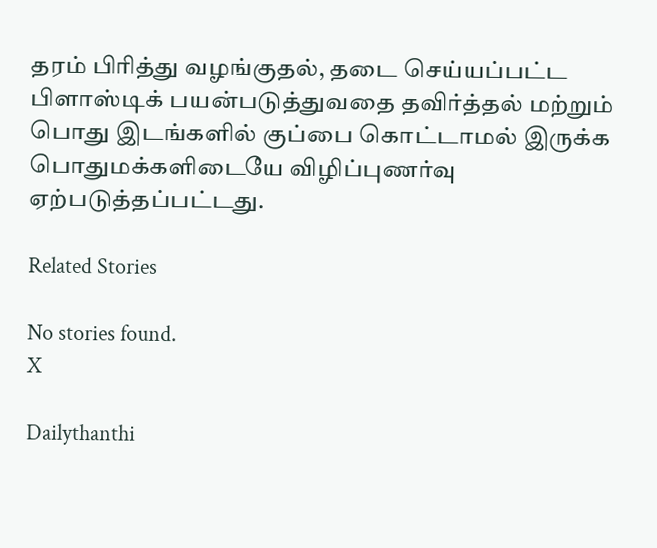தரம் பிரித்து வழங்குதல், தடை செய்யப்பட்ட பிளாஸ்டிக் பயன்படுத்துவதை தவிர்த்தல் மற்றும் பொது இடங்களில் குப்பை கொட்டாமல் இருக்க பொதுமக்களிடையே விழிப்புணர்வு ஏற்படுத்தப்பட்டது.

Related Stories

No stories found.
X

Dailythanthi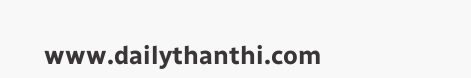www.dailythanthi.com